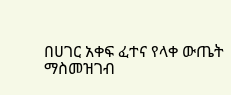በሀገር አቀፍ ፈተና የላቀ ውጤት ማስመዝገብ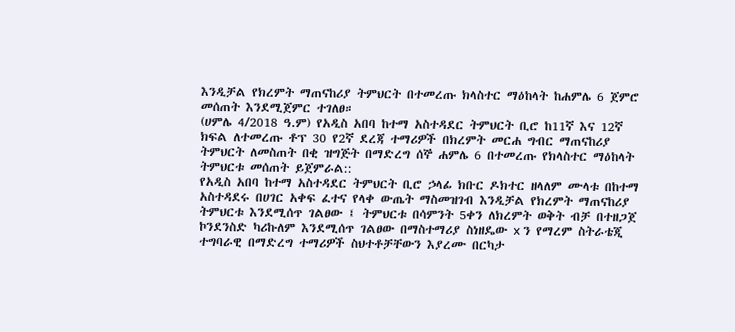እንዲቻል የክረምት ማጠናከሪያ ትምህርት በተመረጡ ክላስተር ማዕከላት ከሐምሌ 6 ጀምሮ መሰጠት እንደሚጀምር ተገለፀ።
(ሀምሌ 4/2018 ዓ.ም) የአዲስ አበባ ከተማ አስተዳደር ትምህርት ቢሮ ከ11ኛ እና 12ኛ ክፍል ለተመረጡ ቶፕ 30 የ2ኛ ደረጃ ተማሪዎች በክረምት መርሐ ግብር ማጠናከሪያ ትምህርት ለመስጠት በቂ ዝግጅት በማድረግ ሰኞ ሐምሌ 6 በተመረጡ የክላስተር ማዕከላት ትምህርቱ መሰጠት ይጀምራል::
የአዲስ አበባ ከተማ አስተዳደር ትምህርት ቢሮ ኃላፊ ክቡር ዶክተር ዘላለም ሙላቱ በከተማ አስተዳደሩ በሀገር አቀፍ ፈተና የላቀ ውጤት ማስመዝገብ እንዲቻል የክረምት ማጠናከሪያ ትምህርቱ እንደሚሰጥ ገልፀው ፤ ትምህርቱ በሳምንት 5ቀን ለክረምት ወቅት ብቻ በተዘጋጀ ኮንደንስድ ካሪኩለም እንደሚሰጥ ገልፀው በማስተማሪያ ስነዘዴው x ን የማረም ስትራቴጂ ተግባራዊ በማድረግ ተማሪዎች ስህተቶቻቸውን እያረሙ በርካታ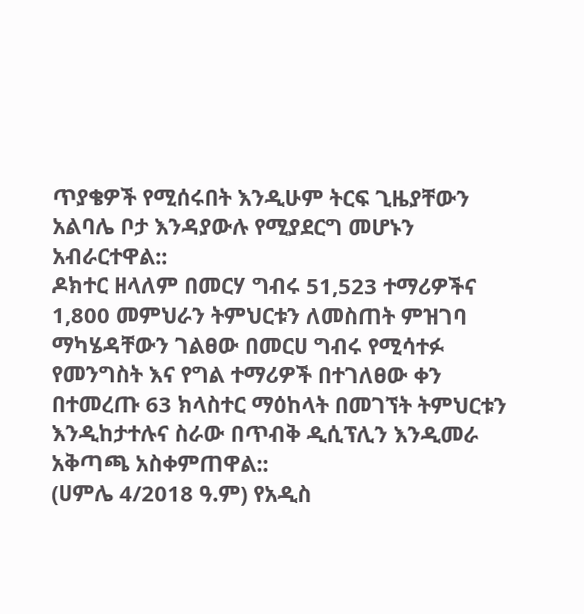ጥያቄዎች የሚሰሩበት እንዲሁም ትርፍ ጊዜያቸውን አልባሌ ቦታ እንዳያውሉ የሚያደርግ መሆኑን አብራርተዋል::
ዶክተር ዘላለም በመርሃ ግብሩ 51,523 ተማሪዎችና 1,800 መምህራን ትምህርቱን ለመስጠት ምዝገባ ማካሄዳቸውን ገልፀው በመርሀ ግብሩ የሚሳተፉ የመንግስት እና የግል ተማሪዎች በተገለፀው ቀን በተመረጡ 63 ክላስተር ማዕከላት በመገኘት ትምህርቱን እንዲከታተሉና ስራው በጥብቅ ዲሲፕሊን እንዲመራ አቅጣጫ አስቀምጠዋል::
(ሀምሌ 4/2018 ዓ.ም) የአዲስ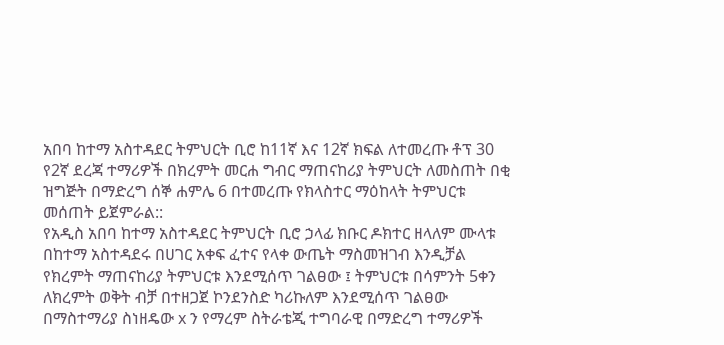አበባ ከተማ አስተዳደር ትምህርት ቢሮ ከ11ኛ እና 12ኛ ክፍል ለተመረጡ ቶፕ 30 የ2ኛ ደረጃ ተማሪዎች በክረምት መርሐ ግብር ማጠናከሪያ ትምህርት ለመስጠት በቂ ዝግጅት በማድረግ ሰኞ ሐምሌ 6 በተመረጡ የክላስተር ማዕከላት ትምህርቱ መሰጠት ይጀምራል::
የአዲስ አበባ ከተማ አስተዳደር ትምህርት ቢሮ ኃላፊ ክቡር ዶክተር ዘላለም ሙላቱ በከተማ አስተዳደሩ በሀገር አቀፍ ፈተና የላቀ ውጤት ማስመዝገብ እንዲቻል የክረምት ማጠናከሪያ ትምህርቱ እንደሚሰጥ ገልፀው ፤ ትምህርቱ በሳምንት 5ቀን ለክረምት ወቅት ብቻ በተዘጋጀ ኮንደንስድ ካሪኩለም እንደሚሰጥ ገልፀው በማስተማሪያ ስነዘዴው x ን የማረም ስትራቴጂ ተግባራዊ በማድረግ ተማሪዎች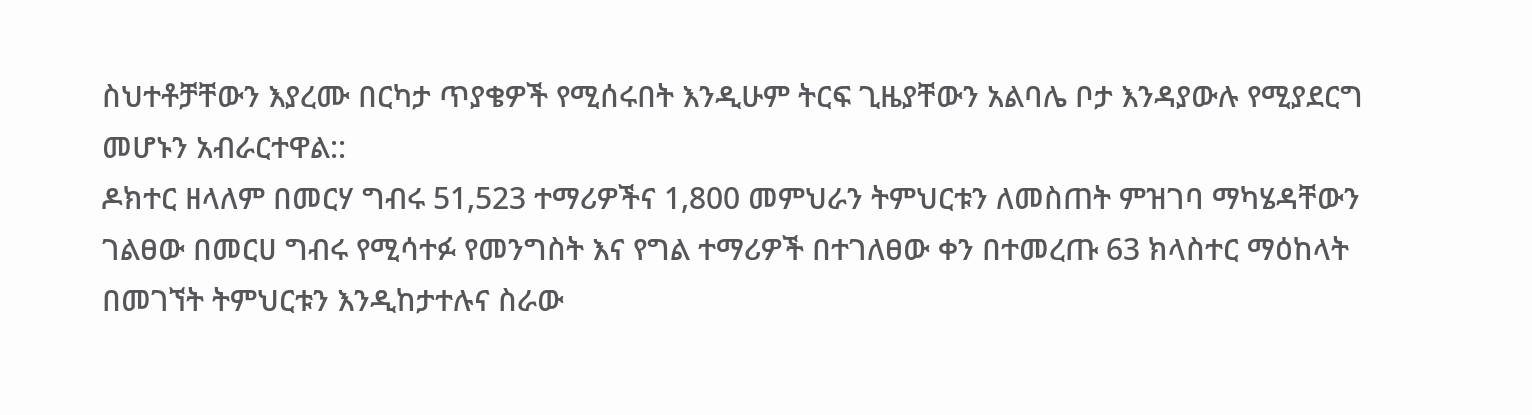ስህተቶቻቸውን እያረሙ በርካታ ጥያቄዎች የሚሰሩበት እንዲሁም ትርፍ ጊዜያቸውን አልባሌ ቦታ እንዳያውሉ የሚያደርግ መሆኑን አብራርተዋል::
ዶክተር ዘላለም በመርሃ ግብሩ 51,523 ተማሪዎችና 1,800 መምህራን ትምህርቱን ለመስጠት ምዝገባ ማካሄዳቸውን ገልፀው በመርሀ ግብሩ የሚሳተፉ የመንግስት እና የግል ተማሪዎች በተገለፀው ቀን በተመረጡ 63 ክላስተር ማዕከላት በመገኘት ትምህርቱን እንዲከታተሉና ስራው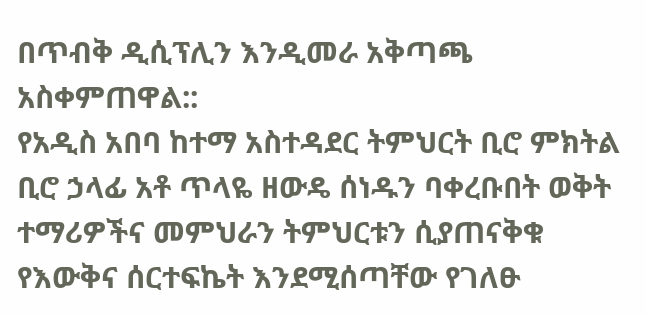በጥብቅ ዲሲፕሊን እንዲመራ አቅጣጫ አስቀምጠዋል::
የአዲስ አበባ ከተማ አስተዳደር ትምህርት ቢሮ ምክትል ቢሮ ኃላፊ አቶ ጥላዬ ዘውዴ ሰነዱን ባቀረቡበት ወቅት ተማሪዎችና መምህራን ትምህርቱን ሲያጠናቅቁ የእውቅና ሰርተፍኬት እንደሚሰጣቸው የገለፁ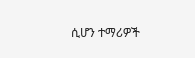ሲሆን ተማሪዎች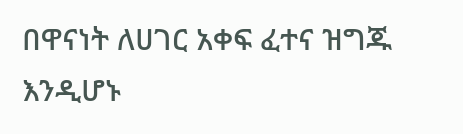በዋናነት ለሀገር አቀፍ ፈተና ዝግጁ እንዲሆኑ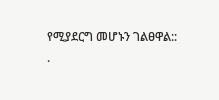የሚያደርግ መሆኑን ገልፀዋል::
.